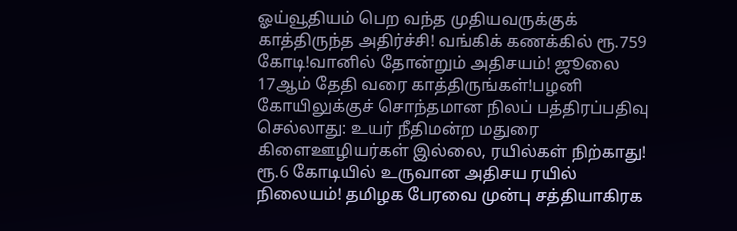ஓய்வூதியம் பெற வந்த முதியவருக்குக் காத்திருந்த அதிர்ச்சி! வங்கிக் கணக்கில் ரூ.759 கோடி!வானில் தோன்றும் அதிசயம்! ஜூலை 17ஆம் தேதி வரை காத்திருங்கள்!பழனி கோயிலுக்குச் சொந்தமான நிலப் பத்திரப்பதிவு செல்லாது: உயர் நீதிமன்ற மதுரை கிளைஊழியர்கள் இல்லை, ரயில்கள் நிற்காது! ரூ.6 கோடியில் உருவான அதிசய ரயில் நிலையம்! தமிழக பேரவை முன்பு சத்தியாகிரக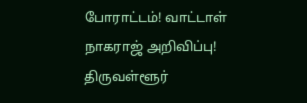போராட்டம்! வாட்டாள் நாகராஜ் அறிவிப்பு! திருவள்ளூர்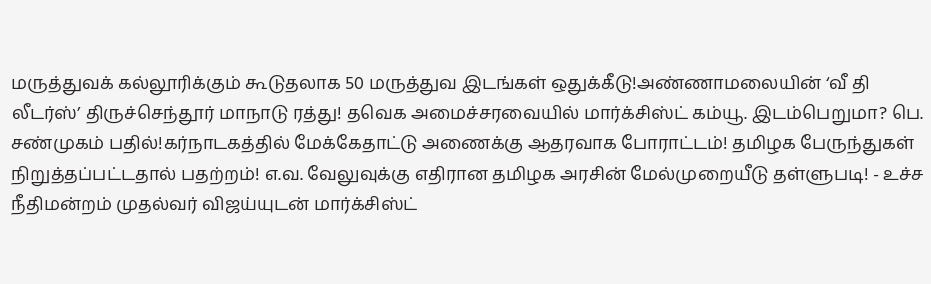மருத்துவக் கல்லூரிக்கும் கூடுதலாக 50 மருத்துவ இடங்கள் ஒதுக்கீடு!அண்ணாமலையின் ‘வீ தி லீடர்ஸ்’ திருச்செந்தூர் மாநாடு ரத்து! தவெக அமைச்சரவையில் மார்க்சிஸ்ட் கம்யூ. இடம்பெறுமா? பெ. சண்முகம் பதில்!கர்நாடகத்தில் மேக்கேதாட்டு அணைக்கு ஆதரவாக போராட்டம்! தமிழக பேருந்துகள் நிறுத்தப்பட்டதால் பதற்றம்! எ.வ. வேலுவுக்கு எதிரான தமிழக அரசின் மேல்முறையீடு தள்ளுபடி! - உச்ச நீதிமன்றம் முதல்வர் விஜய்யுடன் மார்க்சிஸ்ட்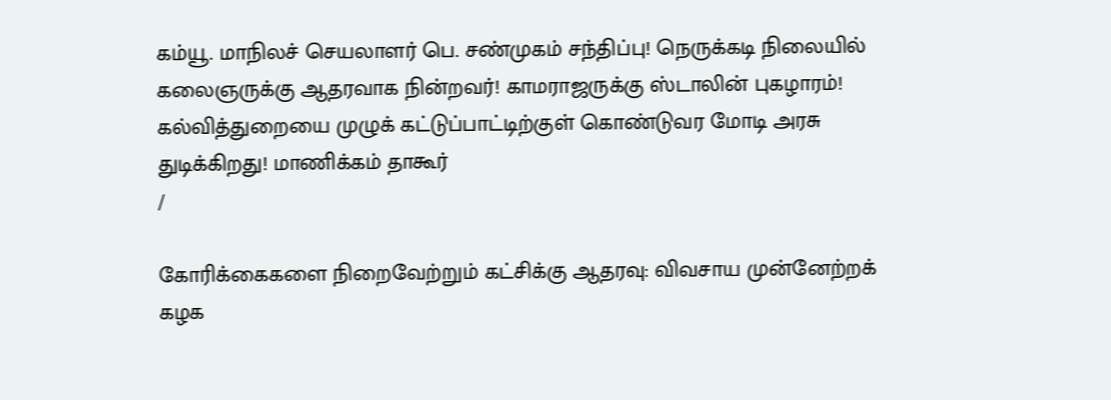கம்யூ. மாநிலச் செயலாளர் பெ. சண்முகம் சந்திப்பு! நெருக்கடி நிலையில் கலைஞருக்கு ஆதரவாக நின்றவர்! காமராஜருக்கு ஸ்டாலின் புகழாரம்! கல்வித்துறையை முழுக் கட்டுப்பாட்டிற்குள் கொண்டுவர மோடி அரசு துடிக்கிறது! மாணிக்கம் தாகூர்
/

கோரிக்கைகளை நிறைவேற்றும் கட்சிக்கு ஆதரவு: விவசாய முன்னேற்றக் கழக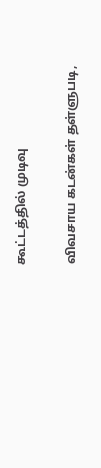கூட்டத்தில் முடிவு

விவசாய கடன்கள் தள்ளுபடி,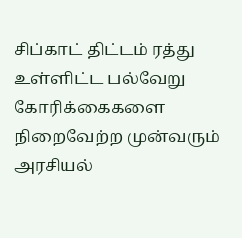சிப்காட் திட்டம் ரத்து உள்ளிட்ட பல்வேறு கோரிக்கைகளை நிறைவேற்ற முன்வரும் அரசியல்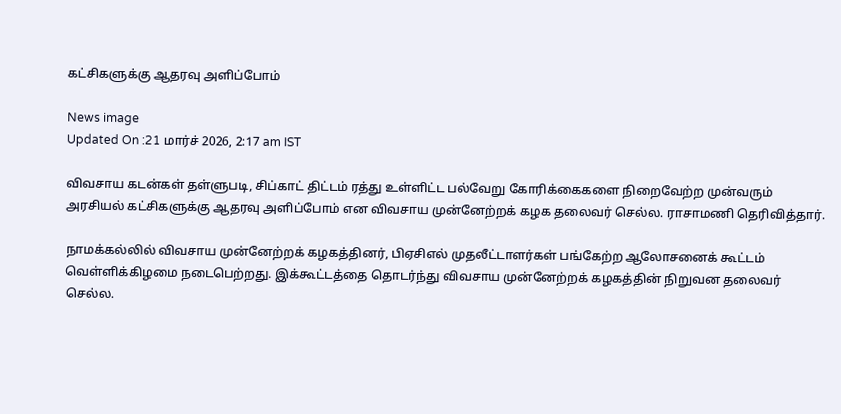கட்சிகளுக்கு ஆதரவு அளிப்போம்

News image
Updated On :21 மார்ச் 2026, 2:17 am IST

விவசாய கடன்கள் தள்ளுபடி, சிப்காட் திட்டம் ரத்து உள்ளிட்ட பல்வேறு கோரிக்கைகளை நிறைவேற்ற முன்வரும் அரசியல் கட்சிகளுக்கு ஆதரவு அளிப்போம் என விவசாய முன்னேற்றக் கழக தலைவர் செல்ல. ராசாமணி தெரிவித்தார்.

நாமக்கல்லில் விவசாய முன்னேற்றக் கழகத்தினர், பிஏசிஎல் முதலீட்டாளர்கள் பங்கேற்ற ஆலோசனைக் கூட்டம் வெள்ளிக்கிழமை நடைபெற்றது. இக்கூட்டத்தை தொடர்ந்து விவசாய முன்னேற்றக் கழகத்தின் நிறுவன தலைவர் செல்ல.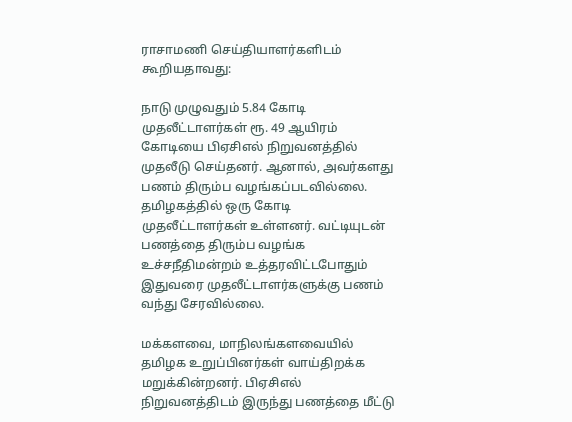ராசாமணி செய்தியாளர்களிடம் கூறியதாவது:

நாடு முழுவதும் 5.84 கோடி முதலீட்டாளர்கள் ரூ. 49 ஆயிரம் கோடியை பிஏசிஎல் நிறுவனத்தில் முதலீடு செய்தனர். ஆனால், அவர்களது பணம் திரும்ப வழங்கப்படவில்லை. தமிழகத்தில் ஒரு கோடி முதலீட்டாளர்கள் உள்ளனர். வட்டியுடன் பணத்தை திரும்ப வழங்க உச்சநீதிமன்றம் உத்தரவிட்டபோதும் இதுவரை முதலீட்டாளர்களுக்கு பணம் வந்து சேரவில்லை.

மக்களவை, மாநிலங்களவையில் தமிழக உறுப்பினர்கள் வாய்திறக்க மறுக்கின்றனர். பிஏசிஎல் நிறுவனத்திடம் இருந்து பணத்தை மீட்டு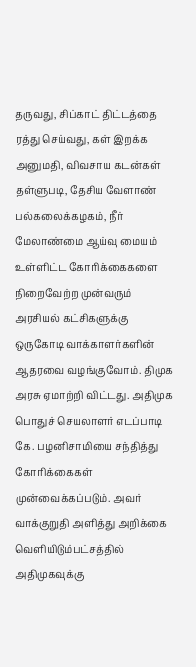தருவது, சிப்காட் திட்டத்தை ரத்து செய்வது, கள் இறக்க அனுமதி, விவசாய கடன்கள் தள்ளுபடி, தேசிய வேளாண் பல்கலைக்கழகம், நீர் மேலாண்மை ஆய்வு மையம் உள்ளிட்ட கோரிக்கைகளை நிறைவேற்ற முன்வரும் அரசியல் கட்சிகளுக்கு ஒருகோடி வாக்காளர்களின் ஆதரவை வழங்குவோம். திமுக அரசு ஏமாற்றி விட்டது. அதிமுக பொதுச் செயலாளர் எடப்பாடி கே. பழனிசாமியை சந்தித்து கோரிக்கைகள் முன்வைக்கப்படும். அவர் வாக்குறுதி அளித்து அறிக்கை வெளியிடும்பட்சத்தில் அதிமுகவுக்கு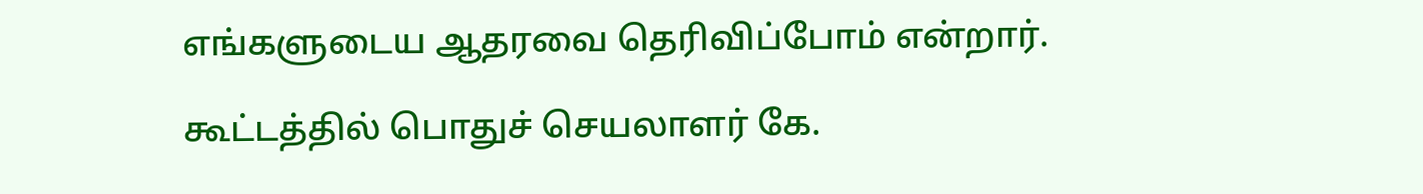எங்களுடைய ஆதரவை தெரிவிப்போம் என்றார்.

கூட்டத்தில் பொதுச் செயலாளர் கே.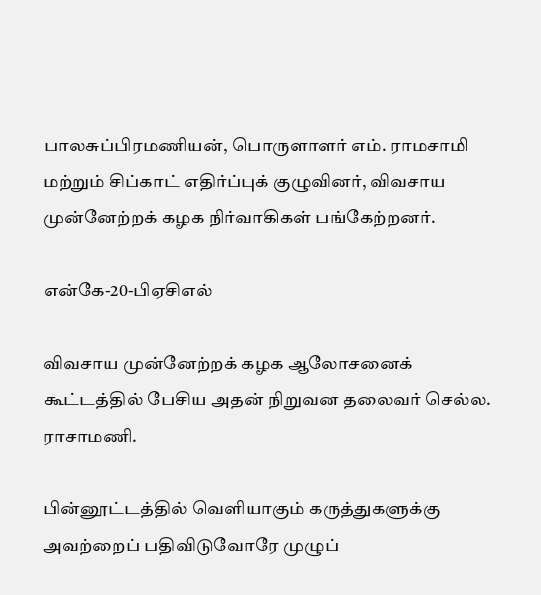பாலசுப்பிரமணியன், பொருளாளர் எம். ராமசாமி மற்றும் சிப்காட் எதிர்ப்புக் குழுவினர், விவசாய முன்னேற்றக் கழக நிர்வாகிகள் பங்கேற்றனர்.

என்கே-20-பிஏசிஎல்

விவசாய முன்னேற்றக் கழக ஆலோசனைக் கூட்டத்தில் பேசிய அதன் நிறுவன தலைவர் செல்ல. ராசாமணி.

பின்னூட்டத்தில் வெளியாகும் கருத்துகளுக்கு அவற்றைப் பதிவிடுவோரே முழுப்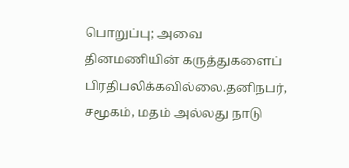பொறுப்பு; அவை தினமணியின் கருத்துகளைப் பிரதிபலிக்கவில்லை.தனிநபர், சமூகம், மதம் அல்லது நாடு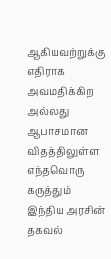ஆகியவற்றுக்கு எதிராக அவமதிக்கிற அல்லது ஆபாசமான விதத்திலுள்ள எந்தவொரு கருத்தும் இந்திய அரசின் தகவல்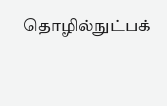தொழில்நுட்பக்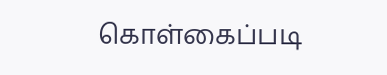கொள்கைப்படி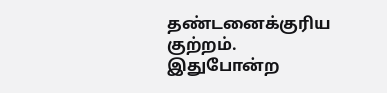தண்டனைக்குரிய குற்றம். இதுபோன்ற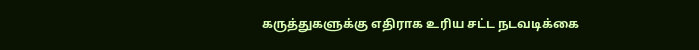கருத்துகளுக்கு எதிராக உரிய சட்ட நடவடிக்கை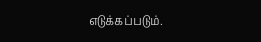எடுக்கப்படும்.